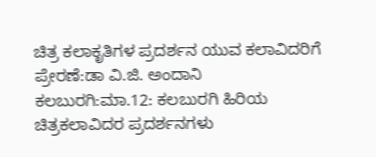ಚಿತ್ರ ಕಲಾಕೃತಿಗಳ ಪ್ರದರ್ಶನ ಯುವ ಕಲಾವಿದರಿಗೆ ಪ್ರೇರಣೆ:ಡಾ ವಿ.ಜಿ. ಅಂದಾನಿ
ಕಲಬುರಗಿ:ಮಾ.12: ಕಲಬುರಗಿ ಹಿರಿಯ ಚಿತ್ರಕಲಾವಿದರ ಪ್ರದರ್ಶನಗಳು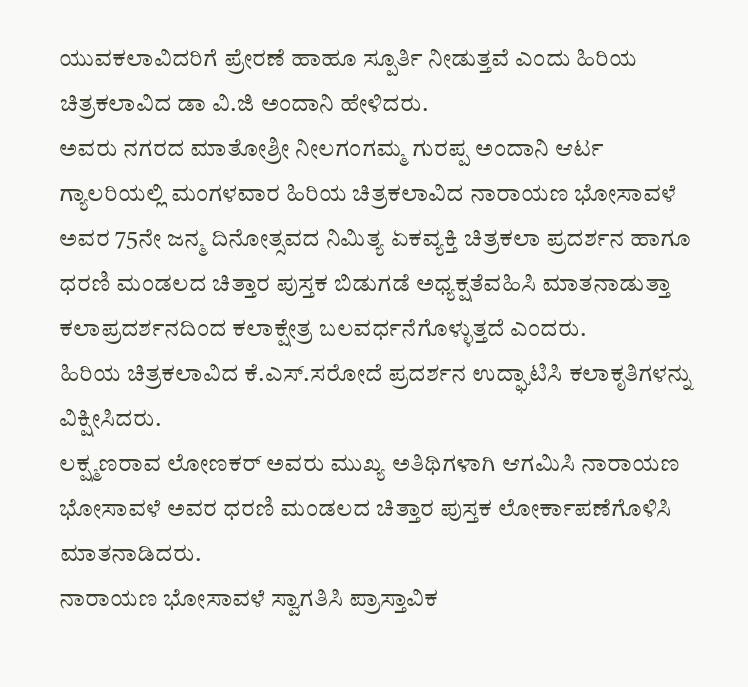ಯುವಕಲಾವಿದರಿಗೆ ಪ್ರೇರಣೆ ಹಾಹೂ ಸ್ಪೂರ್ತಿ ನೀಡುತ್ತವೆ ಎಂದು ಹಿರಿಯ ಚಿತ್ರಕಲಾವಿದ ಡಾ ವಿ.ಜಿ ಅಂದಾನಿ ಹೇಳಿದರು.
ಅವರು ನಗರದ ಮಾತೋಶ್ರೀ ನೀಲಗಂಗಮ್ಮ ಗುರಪ್ಪ ಅಂದಾನಿ ಆರ್ಟ ಗ್ಯಾಲರಿಯಲ್ಲಿ ಮಂಗಳವಾರ ಹಿರಿಯ ಚಿತ್ರಕಲಾವಿದ ನಾರಾಯಣ ಭೋಸಾವಳೆ ಅವರ 75ನೇ ಜನ್ಮ ದಿನೋತ್ಸವದ ನಿಮಿತ್ಯ ಏಕವ್ಯಕ್ತಿ ಚಿತ್ರಕಲಾ ಪ್ರದರ್ಶನ ಹಾಗೂ ಧರಣಿ ಮಂಡಲದ ಚಿತ್ತಾರ ಪುಸ್ತಕ ಬಿಡುಗಡೆ ಅಧ್ಯಕ್ಷತೆವಹಿಸಿ ಮಾತನಾಡುತ್ತಾ ಕಲಾಪ್ರದರ್ಶನದಿಂದ ಕಲಾಕ್ಷೇತ್ರ ಬಲವರ್ಧನೆಗೊಳ್ಳುತ್ತದೆ ಎಂದರು.
ಹಿರಿಯ ಚಿತ್ರಕಲಾವಿದ ಕೆ.ಎಸ್.ಸರೋದೆ ಪ್ರದರ್ಶನ ಉದ್ಘಾಟಿಸಿ ಕಲಾಕೃತಿಗಳನ್ನು ವಿಕ್ಷೀಸಿದರು.
ಲಕ್ಷ್ಮಣರಾವ ಲೋಣಕರ್ ಅವರು ಮುಖ್ಯ ಅತಿಥಿಗಳಾಗಿ ಆಗಮಿಸಿ ನಾರಾಯಣ ಭೋಸಾವಳೆ ಅವರ ಧರಣಿ ಮಂಡಲದ ಚಿತ್ತಾರ ಪುಸ್ತಕ ಲೋರ್ಕಾಪಣೆಗೊಳಿಸಿ ಮಾತನಾಡಿದರು.
ನಾರಾಯಣ ಭೋಸಾವಳೆ ಸ್ವಾಗತಿಸಿ ಪ್ರಾಸ್ತಾವಿಕ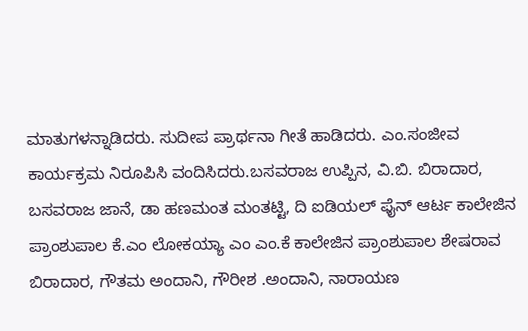ಮಾತುಗಳನ್ನಾಡಿದರು. ಸುದೀಪ ಪ್ರಾರ್ಥನಾ ಗೀತೆ ಹಾಡಿದರು. ಎಂ.ಸಂಜೀವ ಕಾರ್ಯಕ್ರಮ ನಿರೂಪಿಸಿ ವಂದಿಸಿದರು.ಬಸವರಾಜ ಉಪ್ಪಿನ, ವಿ.ಬಿ. ಬಿರಾದಾರ, ಬಸವರಾಜ ಜಾನೆ, ಡಾ ಹಣಮಂತ ಮಂತಟ್ಟಿ, ದಿ ಐಡಿಯಲ್ ಫೈನ್ ಆರ್ಟ ಕಾಲೇಜಿನ ಪ್ರಾಂಶುಪಾಲ ಕೆ.ಎಂ ಲೋಕಯ್ಯಾ ಎಂ ಎಂ.ಕೆ ಕಾಲೇಜಿನ ಪ್ರಾಂಶುಪಾಲ ಶೇಷರಾವ ಬಿರಾದಾರ, ಗೌತಮ ಅಂದಾನಿ, ಗೌರೀಶ .ಅಂದಾನಿ, ನಾರಾಯಣ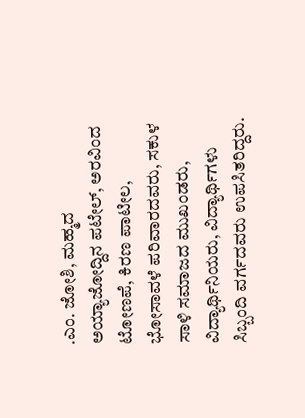.ಎಂ. ಜೋಶಿ, ಮಹ್ಮದ ಅಯ್ಯಾಜೋದ್ದಿನ ಪಟೇಲ್, ಅರವಿಂದ ಟೋಣಪೆ, ಕಿರಣ ಪಾಟೀಲ, ಭೋಸಾವಳೆ ಪರಿವಾರದವರು, ಸಕುಳ ಸಾಳಿ ಸಮಾಜದ ಮುಖಂಡರು, ವಿದ್ಯಾರ್ಥಿನಿಯರು, ವಿದ್ಯಾರ್ಥಿಗಳು ಸಿಬ್ಬಂದಿ ವರ್ಗದವರು ಉಪಸಿತರಿದ್ದರು.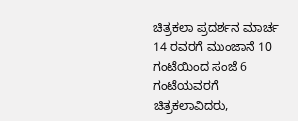ಚಿತ್ರಕಲಾ ಪ್ರದರ್ಶನ ಮಾರ್ಚ 14 ರವರಗೆ ಮುಂಜಾನೆ 10 ಗಂಟೆಯಿಂದ ಸಂಜೆ 6 ಗಂಟೆಯವರಗೆ ಚಿತ್ರಕಲಾವಿದರು,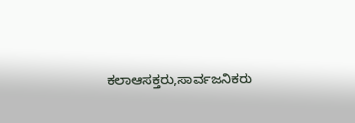ಕಲಾಆಸಕ್ತರು,ಸಾರ್ವಜನಿಕರು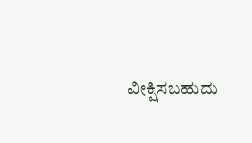ವೀಕ್ಷಿಸಬಹುದು